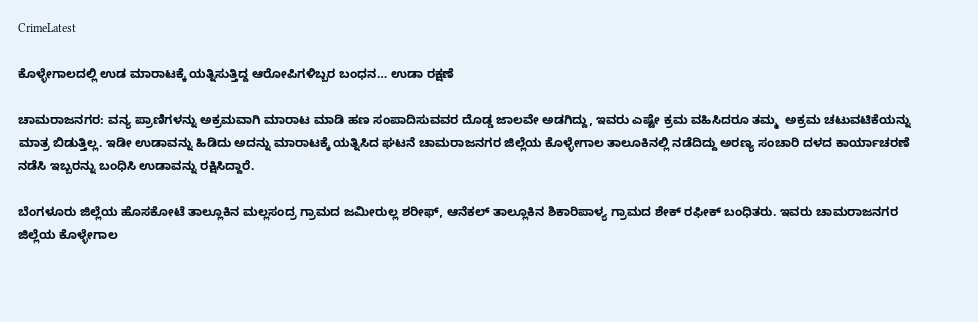CrimeLatest

ಕೊಳ್ಳೇಗಾಲದಲ್ಲಿ ಉಡ ಮಾರಾಟಕ್ಕೆ ಯತ್ನಿಸುತ್ತಿದ್ದ ಆರೋಪಿಗಳಿಬ್ಬರ ಬಂಧನ… ಉಡಾ ರಕ್ಷಣೆ

ಚಾಮರಾಜನಗರ: ವನ್ಯ ಪ್ರಾಣಿಗಳನ್ನು ಅಕ್ರಮವಾಗಿ ಮಾರಾಟ ಮಾಡಿ ಹಣ ಸಂಪಾದಿಸುವವರ ದೊಡ್ಡ ಜಾಲವೇ ಅಡಗಿದ್ದು, ಇವರು ಎಷ್ಟೇ ಕ್ರಮ ವಹಿಸಿದರೂ ತಮ್ಮ  ಅಕ್ರಮ ಚಟುವಟಿಕೆಯನ್ನು ಮಾತ್ರ ಬಿಡುತ್ತಿಲ್ಲ. ಇಡೀ ಉಡಾವನ್ನು ಹಿಡಿದು ಅದನ್ನು ಮಾರಾಟಕ್ಕೆ ಯತ್ನಿಸಿದ ಘಟನೆ ಚಾಮರಾಜನಗರ ಜಿಲ್ಲೆಯ ಕೊಳ್ಳೇಗಾಲ ತಾಲೂಕಿನಲ್ಲಿ ನಡೆದಿದ್ದು ಅರಣ್ಯ ಸಂಚಾರಿ ದಳದ ಕಾರ್ಯಾಚರಣೆ ನಡೆಸಿ ಇಬ್ಬರನ್ನು ಬಂಧಿಸಿ ಉಡಾವನ್ನು ರಕ್ಷಿಸಿದ್ದಾರೆ.

ಬೆಂಗಳೂರು ಜಿಲ್ಲೆಯ ಹೊಸಕೋಟೆ ತಾಲ್ಲೂಕಿನ ಮಲ್ಲಸಂದ್ರ ಗ್ರಾಮದ ಜಮೀರುಲ್ಲ ಶರೀಫ್, ಆನೆಕಲ್ ತಾಲ್ಲೂಕಿನ ಶಿಕಾರಿಪಾಳ್ಯ ಗ್ರಾಮದ ಶೇಕ್ ರಫೀಕ್ ಬಂಧಿತರು. ಇವರು ಚಾಮರಾಜನಗರ ಜಿಲ್ಲೆಯ ಕೊಳ್ಳೇಗಾಲ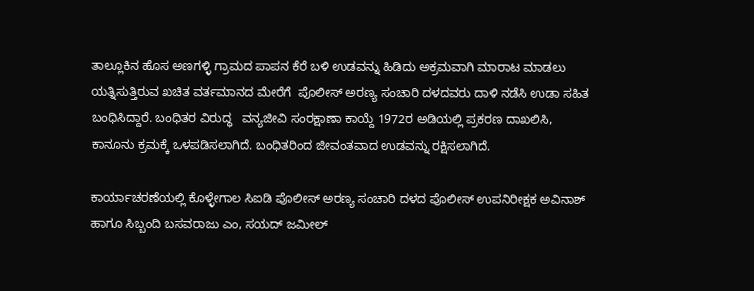ತಾಲ್ಲೂಕಿನ ಹೊಸ ಅಣಗಳ್ಳಿ ಗ್ರಾಮದ ಪಾಪನ ಕೆರೆ ಬಳಿ ಉಡವನ್ನು ಹಿಡಿದು ಅಕ್ರಮವಾಗಿ ಮಾರಾಟ ಮಾಡಲು ಯತ್ನಿಸುತ್ತಿರುವ ಖಚಿತ ವರ್ತಮಾನದ ಮೇರೆಗೆ  ಪೊಲೀಸ್ ಅರಣ್ಯ ಸಂಚಾರಿ ದಳದವರು ದಾಳಿ ನಡೆಸಿ ಉಡಾ ಸಹಿತ ಬಂಧಿಸಿದ್ದಾರೆ. ಬಂಧಿತರ ವಿರುದ್ಧ   ವನ್ಯಜೀವಿ ಸಂರಕ್ಷಾಣಾ ಕಾಯ್ದೆ 1972ರ ಅಡಿಯಲ್ಲಿ ಪ್ರಕರಣ ದಾಖಲಿಸಿ, ಕಾನೂನು ಕ್ರಮಕ್ಕೆ ಒಳಪಡಿಸಲಾಗಿದೆ. ಬಂಧಿತರಿಂದ ಜೀವಂತವಾದ ಉಡವನ್ನು ರಕ್ಷಿಸಲಾಗಿದೆ.

ಕಾರ್ಯಾಚರಣೆಯಲ್ಲಿ ಕೊಳ್ಳೇಗಾಲ ಸಿಐಡಿ ಪೊಲೀಸ್ ಅರಣ್ಯ ಸಂಚಾರಿ ದಳದ ಪೊಲೀಸ್ ಉಪನಿರೀಕ್ಷಕ ಅವಿನಾಶ್ ಹಾಗೂ ಸಿಬ್ಬಂದಿ ಬಸವರಾಜು ಎಂ, ಸಯದ್ ಜಮೀಲ್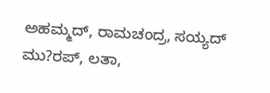ಅಹಮ್ಮದ್, ರಾಮಚಂದ್ರ, ಸಯ್ಯದ್ ಮು?ರಪ್, ಲತಾ,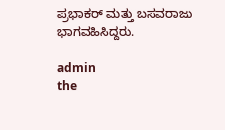ಪ್ರಭಾಕರ್ ಮತ್ತು ಬಸವರಾಜು ಭಾಗವಹಿಸಿದ್ದರು.

admin
the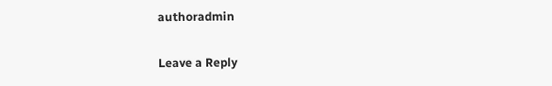authoradmin

Leave a Reply